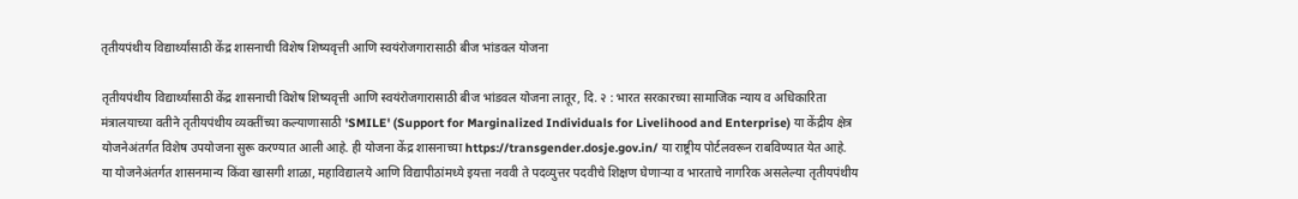तृतीयपंथीय विद्यार्थ्यांसाठी केंद्र शासनाची विशेष शिष्यवृत्ती आणि स्वयंरोजगारासाठी बीज भांडवल योजना

तृतीयपंथीय विद्यार्थ्यांसाठी केंद्र शासनाची विशेष शिष्यवृत्ती आणि स्वयंरोजगारासाठी बीज भांडवल योजना लातूर, दि. २ : भारत सरकारच्या सामाजिक न्याय व अधिकारिता मंत्रालयाच्या वतीने तृतीयपंथीय व्यक्तींच्या कल्याणासाठी 'SMILE' (Support for Marginalized Individuals for Livelihood and Enterprise) या केंद्रीय क्षेत्र योजनेअंतर्गत विशेष उपयोजना सुरू करण्यात आली आहे. ही योजना केंद्र शासनाच्या https://transgender.dosje.gov.in/ या राष्ट्रीय पोर्टलवरून राबविण्यात येत आहे. या योजनेअंतर्गत शासनमान्य किंवा खासगी शाळा, महाविद्यालये आणि विद्यापीठांमध्ये इयत्ता नववी ते पदव्युत्तर पदवीचे शिक्षण घेणाऱ्या व भारताचे नागरिक असलेल्या तृतीयपंथीय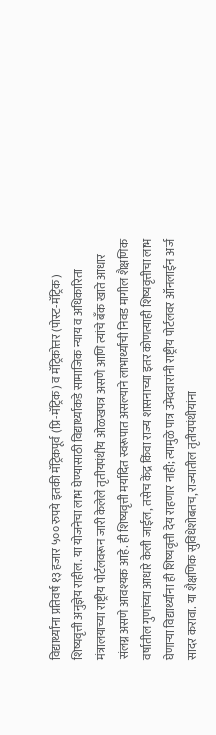विद्यार्थ्यांना प्रतिवर्ष १३ हजार ५०० रुपये इतकी मॅट्रिकपूर्व (प्रि-मॅट्रिक) व मॅट्रिकोत्तर (पोस्ट-मॅट्रिक) शिष्यवृत्ती अनुज्ञेय राहील. या योजनेचा लाभ घेण्यासाठी विद्यार्थ्याकडे सामाजिक न्याय व अधिकारिता मंत्रालयाच्या राष्ट्रीय पोर्टलवरून जारी केलेले तृतीयपंथीय ओळखपत्र असणे आणि त्यांचे बँक खाते आधार संलग्न असणे आवश्यक आहे. ही शिष्यवृत्ती मर्यादित स्वरूपात असल्याने लाभार्थ्यांची निवड मागील शैक्षणिक वर्षातील गुणांच्या आधारे केली जाईल, तसेच केंद्र किंवा राज्य शासनाच्या इतर कोणत्याही शिष्यवृत्तीचा लाभ घेणाऱ्या विद्यार्थ्यांना ही शिष्यवृत्ती देय राहणार नाही; त्यामुळे पात्र उमेदवारांनी राष्ट्रीय पोर्टलवर ऑनलाईन अर्ज सादर करावा. या शैक्षणिक सुविधेशोबतच, राज्यातील तृतीयपंथीयांना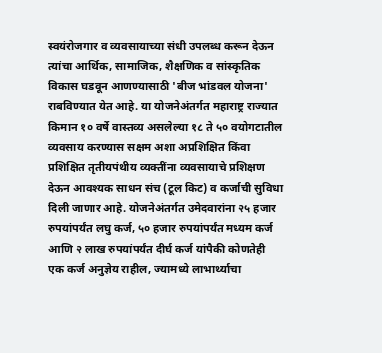स्वयंरोजगार व व्यवसायाच्या संधी उपलब्ध करून देऊन त्यांचा आर्थिक, सामाजिक, शैक्षणिक व सांस्कृतिक विकास घडवून आणण्यासाठी 'बीज भांडवल योजना' राबविण्यात येत आहे. या योजनेअंतर्गत महाराष्ट्र राज्यात किमान १० वर्षे वास्तव्य असलेल्या १८ ते ५० वयोगटातील व्यवसाय करण्यास सक्षम अशा अप्रशिक्षित किंवा प्रशिक्षित तृतीयपंथीय व्यक्तींना व्यवसायाचे प्रशिक्षण देऊन आवश्यक साधन संच (टूल किट) व कर्जाची सुविधा दिली जाणार आहे. योजनेअंतर्गत उमेदवारांना २५ हजार रुपयांपर्यंत लघु कर्ज, ५० हजार रुपयांपर्यंत मध्यम कर्ज आणि २ लाख रुपयांपर्यंत दीर्घ कर्ज यांपैकी कोणतेही एक कर्ज अनुज्ञेय राहील, ज्यामध्ये लाभार्थ्याचा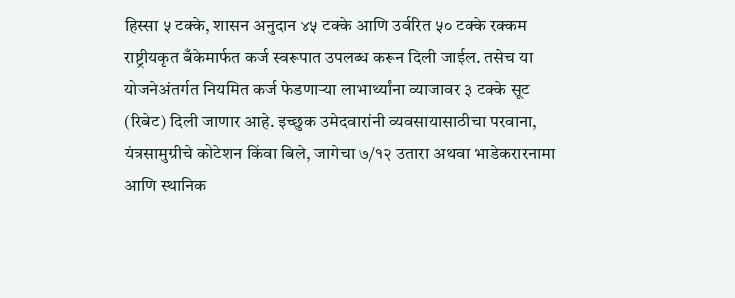हिस्सा ५ टक्के, शासन अनुदान ४५ टक्के आणि उर्वरित ५० टक्के रक्कम राष्ट्रीयकृत बँकेमार्फत कर्ज स्वरूपात उपलब्ध करून दिली जाईल. तसेच या योजनेअंतर्गत नियमित कर्ज फेडणाऱ्या लाभार्थ्यांना व्याजावर ३ टक्के सूट (रिबेट) दिली जाणार आहे. इच्छुक उमेदवारांनी व्यवसायासाठीचा परवाना, यंत्रसामुग्रीचे कोटेशन किंवा बिले, जागेचा ७/१२ उतारा अथवा भाडेकरारनामा आणि स्थानिक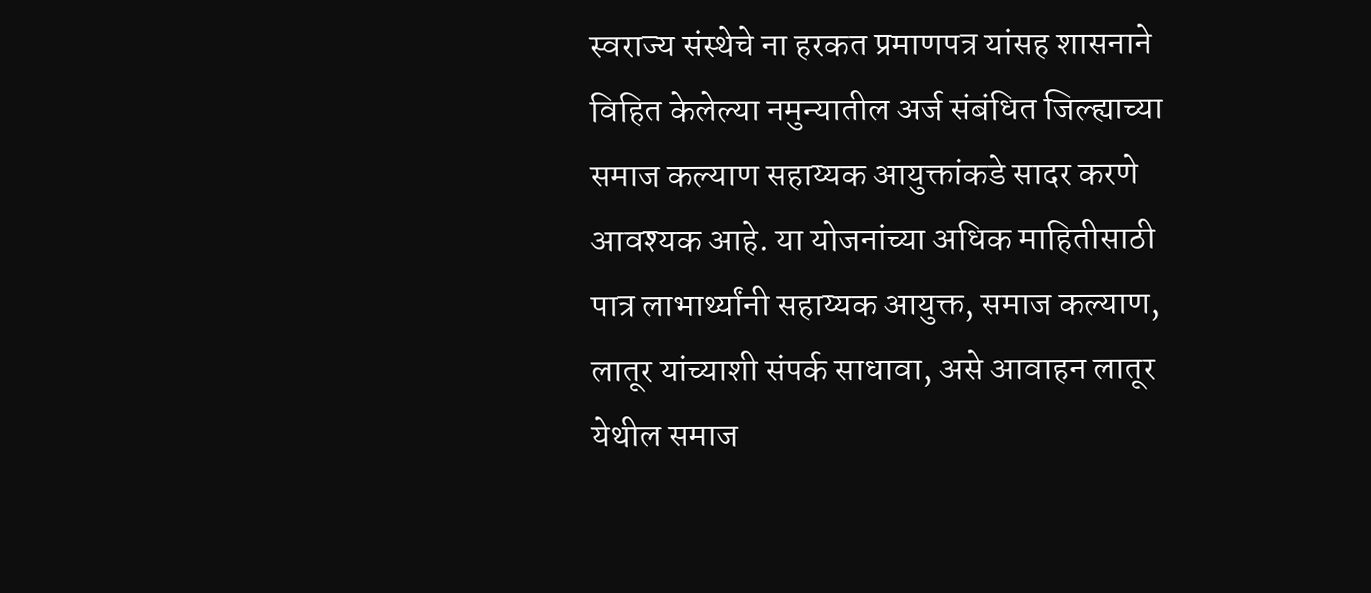स्वराज्य संस्थेचे ना हरकत प्रमाणपत्र यांसह शासनाने विहित केलेल्या नमुन्यातील अर्ज संबंधित जिल्ह्याच्या समाज कल्याण सहाय्यक आयुक्तांकडे सादर करणे आवश्यक आहे. या योजनांच्या अधिक माहितीसाठी पात्र लाभार्थ्यांनी सहाय्यक आयुक्त, समाज कल्याण, लातूर यांच्याशी संपर्क साधावा, असे आवाहन लातूर येथील समाज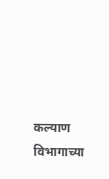कल्याण विभागाच्या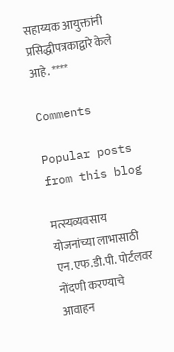सहाय्यक आयुक्तांनी प्रसिद्धीपत्रकाद्वारे केले आहे. ****

Comments

Popular posts from this blog

मत्स्यव्यवसाय योजनांच्या लाभासाठी एन.एफ.डी.पी. पोर्टलवर नोंदणी करण्याचे आवाहन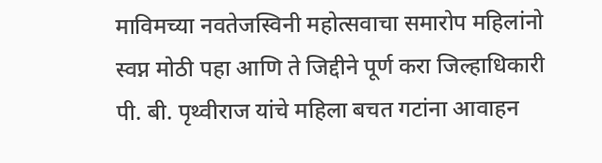माविमच्या नवतेजस्विनी महोत्सवाचा समारोप महिलांनो स्वप्न मोठी पहा आणि ते जिद्दीने पूर्ण करा जिल्हाधिकारी पी. बी. पृथ्वीराज यांचे महिला बचत गटांना आवाहन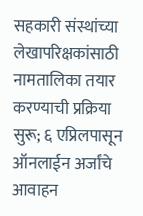सहकारी संस्थांच्या लेखापरिक्षकांसाठी नामतालिका तयार करण्याची प्रक्रिया सुरू; ६ एप्रिलपासून ऑनलाईन अर्जांचे आवाहन